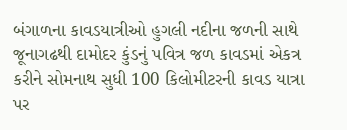બંગાળના કાવડયાત્રીઓ હુગલી નદીના જળની સાથે જૂનાગઢથી દામોદર કુંડનું પવિત્ર જળ કાવડમાં એકત્ર કરીને સોમનાથ સુધી 100 કિલોમીટરની કાવડ યાત્રા પર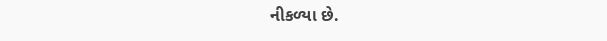નીકળ્યા છે.